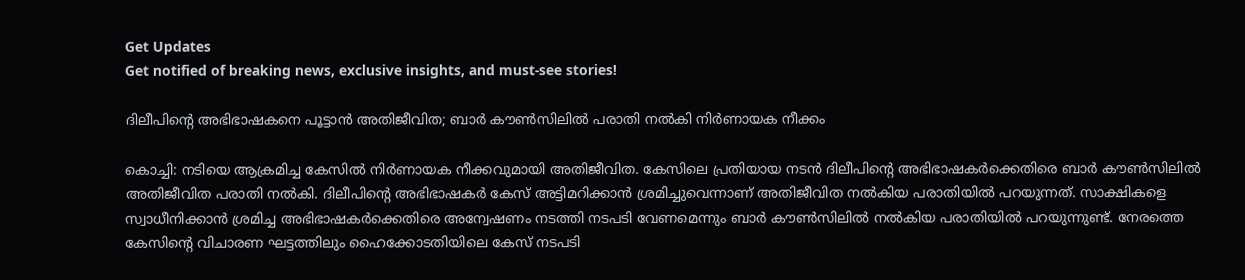Get Updates
Get notified of breaking news, exclusive insights, and must-see stories!

ദിലീപിന്റെ അഭിഭാഷകനെ പൂട്ടാന്‍ അതിജീവിത; ബാര്‍ കൗണ്‍സിലില്‍ പരാതി നല്‍കി നിര്‍ണായക നീക്കം

കൊച്ചി: നടിയെ ആക്രമിച്ച കേസില്‍ നിര്‍ണായക നീക്കവുമായി അതിജീവിത. കേസിലെ പ്രതിയായ നടന്‍ ദിലീപിന്റെ അഭിഭാഷകര്‍ക്കെതിരെ ബാര്‍ കൗണ്‍സിലില്‍ അതിജീവിത പരാതി നല്‍കി. ദിലീപിന്റെ അഭിഭാഷകര്‍ കേസ് അട്ടിമറിക്കാന്‍ ശ്രമിച്ചുവെന്നാണ് അതിജീവിത നല്‍കിയ പരാതിയില്‍ പറയുന്നത്. സാക്ഷികളെ സ്വാധീനിക്കാന്‍ ശ്രമിച്ച അഭിഭാഷകര്‍ക്കെതിരെ അന്വേഷണം നടത്തി നടപടി വേണമെന്നും ബാര്‍ കൗണ്‍സിലില്‍ നല്‍കിയ പരാതിയില്‍ പറയുന്നുണ്ട്. നേരത്തെ കേസിന്റെ വിചാരണ ഘട്ടത്തിലും ഹൈക്കോടതിയിലെ കേസ് നടപടി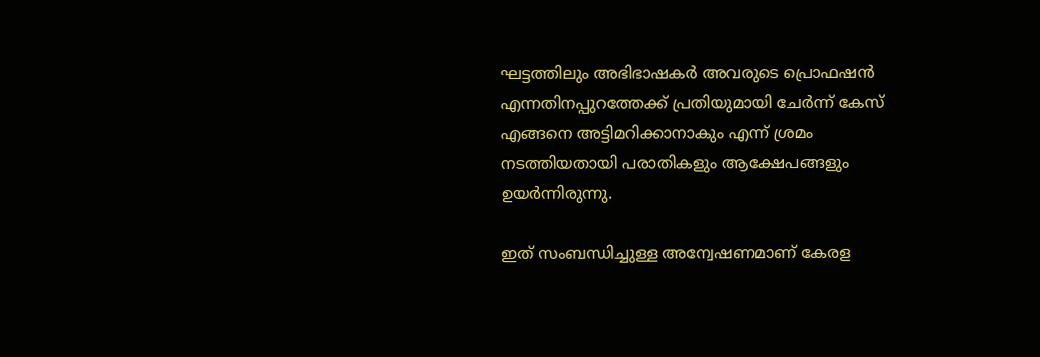ഘട്ടത്തിലും അഭിഭാഷകര്‍ അവരുടെ പ്രൊഫഷന്‍ എന്നതിനപ്പുറത്തേക്ക് പ്രതിയുമായി ചേര്‍ന്ന് കേസ് എങ്ങനെ അട്ടിമറിക്കാനാകും എന്ന് ശ്രമം നടത്തിയതായി പരാതികളും ആക്ഷേപങ്ങളും ഉയര്‍ന്നിരുന്നു.

ഇത് സംബന്ധിച്ചുള്ള അന്വേഷണമാണ് കേരള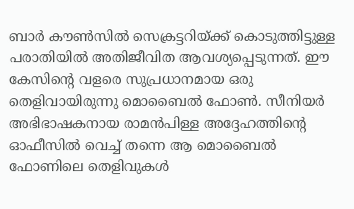ബാര്‍ കൗണ്‍സില്‍ സെക്രട്ടറിയ്ക്ക് കൊടുത്തിട്ടുള്ള പരാതിയില്‍ അതിജീവിത ആവശ്യപ്പെടുന്നത്. ഈ കേസിന്റെ വളരെ സുപ്രധാനമായ ഒരു തെളിവായിരുന്നു മൊബൈല്‍ ഫോണ്‍. സീനിയര്‍ അഭിഭാഷകനായ രാമന്‍പിള്ള അദ്ദേഹത്തിന്റെ ഓഫീസില്‍ വെച്ച് തന്നെ ആ മൊബൈല്‍ ഫോണിലെ തെളിവുകള്‍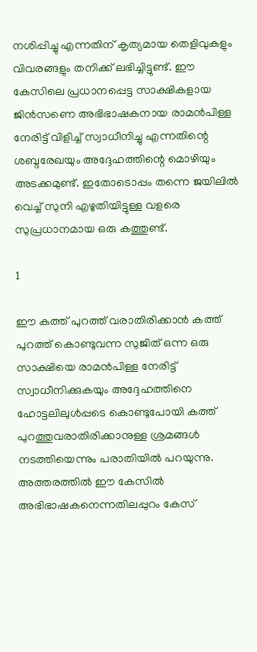നശിപ്പിച്ചു എന്നതിന് കൃത്യമായ തെളിവുകളും വിവരങ്ങളും തനിക്ക് ലഭിച്ചിട്ടുണ്ട്. ഈ കേസിലെ പ്രധാനപ്പെട്ട സാക്ഷികളായ ജിന്‍സണെ അഭിഭാഷകനായ രാമന്‍പിള്ള നേരിട്ട് വിളിച്ച് സ്വാധീനിച്ചു എന്നതിന്റെ ശബ്ദരേഖയും അദ്ദേഹത്തിന്റെ മൊഴിയും അടക്കമുണ്ട്. ഇതോടൊപ്പം തന്നെ ജയിലില്‍ വെച്ച് സുനി എഴുതിയിട്ടുള്ള വളരെ സുപ്രധാനമായ ഒരു കത്തുണ്ട്.

1

ഈ കത്ത് പുറത്ത് വരാതിരിക്കാന്‍ കത്ത് പുറത്ത് കൊണ്ടുവന്ന സുജിത് ഒന്ന ഒരു സാക്ഷിയെ രാമന്‍പിള്ള നേരിട്ട് സ്വാധീനിക്കുകയും അദ്ദേഹത്തിനെ ഹോട്ടലിലുള്‍പ്പടെ കൊണ്ടുപോയി കത്ത് പുറത്തുവരാതിരിക്കാനുള്ള ശ്രമങ്ങള്‍ നടത്തിയെന്നും പരാതിയില്‍ പറയുന്നു. അത്തരത്തില്‍ ഈ കേസില്‍ അഭിഭാഷകനെന്നതിലപ്പുറം കേസ്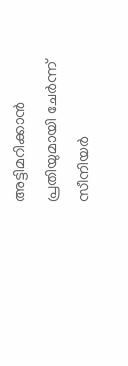അട്ടിമറിക്കാന്‍ പ്രതിയുമായി ചേര്‍ന്ന് സീനിയര്‍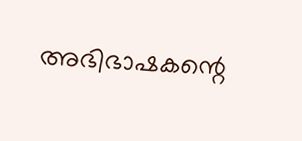അഭിഭാഷകന്റെ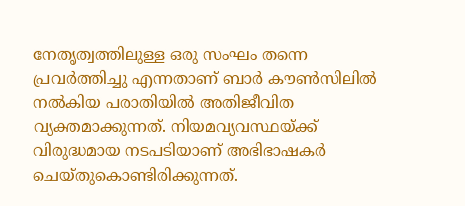നേതൃത്വത്തിലുള്ള ഒരു സംഘം തന്നെ പ്രവര്‍ത്തിച്ചു എന്നതാണ് ബാര്‍ കൗണ്‍സിലില്‍ നല്‍കിയ പരാതിയില്‍ അതിജീവിത വ്യക്തമാക്കുന്നത്. നിയമവ്യവസ്ഥയ്ക്ക് വിരുദ്ധമായ നടപടിയാണ് അഭിഭാഷകര്‍ ചെയ്തുകൊണ്ടിരിക്കുന്നത്.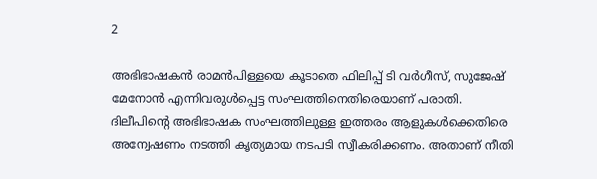2

അഭിഭാഷകന്‍ രാമന്‍പിള്ളയെ കൂടാതെ ഫിലിപ്പ് ടി വര്‍ഗീസ്, സുജേഷ് മേനോന്‍ എന്നിവരുള്‍പ്പെട്ട സംഘത്തിനെതിരെയാണ് പരാതി. ദിലീപിന്റെ അഭിഭാഷക സംഘത്തിലുള്ള ഇത്തരം ആളുകള്‍ക്കെതിരെ അന്വേഷണം നടത്തി കൃത്യമായ നടപടി സ്വീകരിക്കണം. അതാണ് നീതി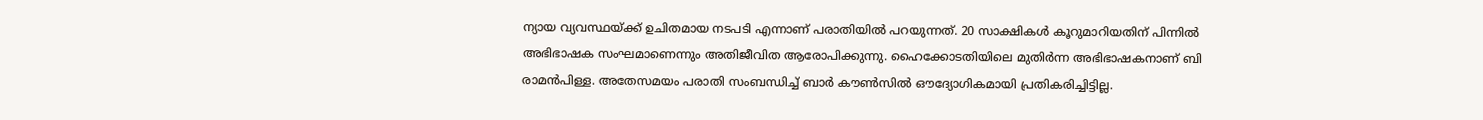ന്യായ വ്യവസ്ഥയ്ക്ക് ഉചിതമായ നടപടി എന്നാണ് പരാതിയില്‍ പറയുന്നത്. 20 സാക്ഷികള്‍ കൂറുമാറിയതിന് പിന്നില്‍ അഭിഭാഷക സംഘമാണെന്നും അതിജീവിത ആരോപിക്കുന്നു. ഹൈക്കോടതിയിലെ മുതിര്‍ന്ന അഭിഭാഷകനാണ് ബി രാമന്‍പിള്ള. അതേസമയം പരാതി സംബന്ധിച്ച് ബാര്‍ കൗണ്‍സില്‍ ഔദ്യോഗികമായി പ്രതികരിച്ചിട്ടില്ല.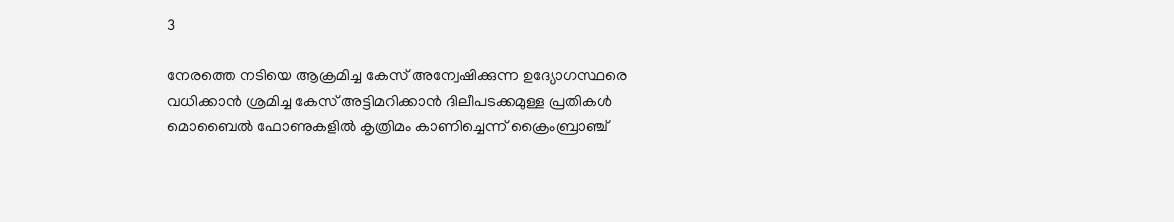3

നേരത്തെ നടിയെ ആക്രമിച്ച കേസ് അന്വേഷിക്കുന്ന ഉദ്യോഗസ്ഥരെ വധിക്കാന്‍ ശ്രമിച്ച കേസ് അട്ടിമറിക്കാന്‍ ദിലീപടക്കമുള്ള പ്രതികള്‍ മൊബൈല്‍ ഫോണുകളില്‍ കൃത്രിമം കാണിച്ചെന്ന് ക്രൈംബ്രാഞ്ച്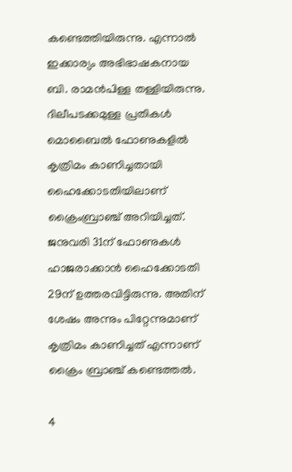കണ്ടെത്തിയിരുന്നു. എന്നാല്‍ ഇക്കാര്യം അഭിഭാഷകനായ ബി. രാമന്‍പിള്ള തള്ളിയിരുന്നു. ദിലീപടക്കമുള്ള പ്രതികള്‍ മൊബൈല്‍ ഫോണുകളില്‍ കൃത്രിമം കാണിച്ചതായി ഹൈക്കോടതിയിലാണ് ക്രൈംബ്രാഞ്ച് അറിയിച്ചത്. ജനുവരി 31ന് ഫോണുകള്‍ ഹാജരാക്കാന്‍ ഹൈക്കോടതി 29ന് ഉത്തരവിട്ടിരുന്നു. അതിന് ശേഷം അന്നും പിറ്റേന്നുമാണ് കൃത്രിമം കാണിച്ചത് എന്നാണ് ക്രൈം ബ്രാഞ്ച് കണ്ടെത്തല്‍.

4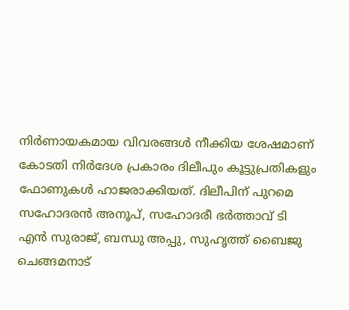നിര്‍ണായകമായ വിവരങ്ങള്‍ നീക്കിയ ശേഷമാണ് കോടതി നിര്‍ദേശ പ്രകാരം ദിലീപും കൂട്ടുപ്രതികളും ഫോണുകള്‍ ഹാജരാക്കിയത്. ദിലീപിന് പുറമെ സഹോദരന്‍ അനൂപ്, സഹോദരീ ഭര്‍ത്താവ് ടി എന്‍ സുരാജ്, ബന്ധു അപ്പു, സുഹൃത്ത് ബൈജു ചെങ്ങമനാട്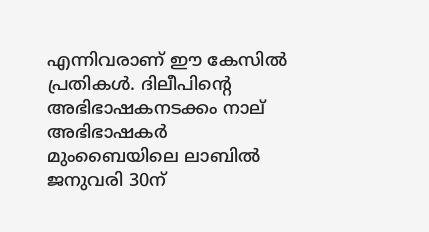എന്നിവരാണ് ഈ കേസില്‍ പ്രതികള്‍. ദിലീപിന്റെ അഭിഭാഷകനടക്കം നാല് അഭിഭാഷകര്‍ മുംബൈയിലെ ലാബില്‍ ജനുവരി 30ന്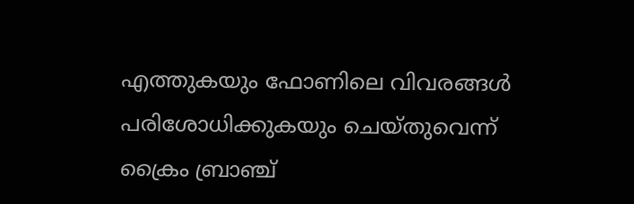എത്തുകയും ഫോണിലെ വിവരങ്ങള്‍ പരിശോധിക്കുകയും ചെയ്തുവെന്ന് ക്രൈം ബ്രാഞ്ച്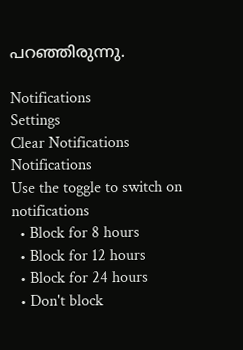പറഞ്ഞിരുന്നു.

Notifications
Settings
Clear Notifications
Notifications
Use the toggle to switch on notifications
  • Block for 8 hours
  • Block for 12 hours
  • Block for 24 hours
  • Don't block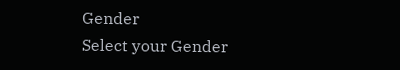Gender
Select your Gender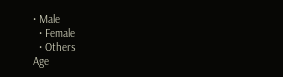• Male
  • Female
  • Others
Age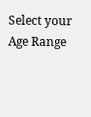Select your Age Range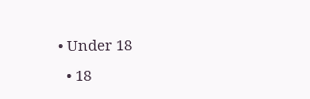• Under 18
  • 18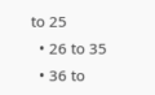to 25
  • 26 to 35
  • 36 to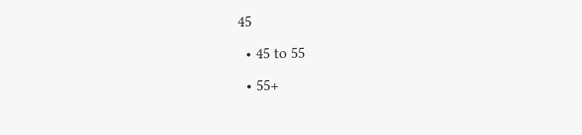45
  • 45 to 55
  • 55+